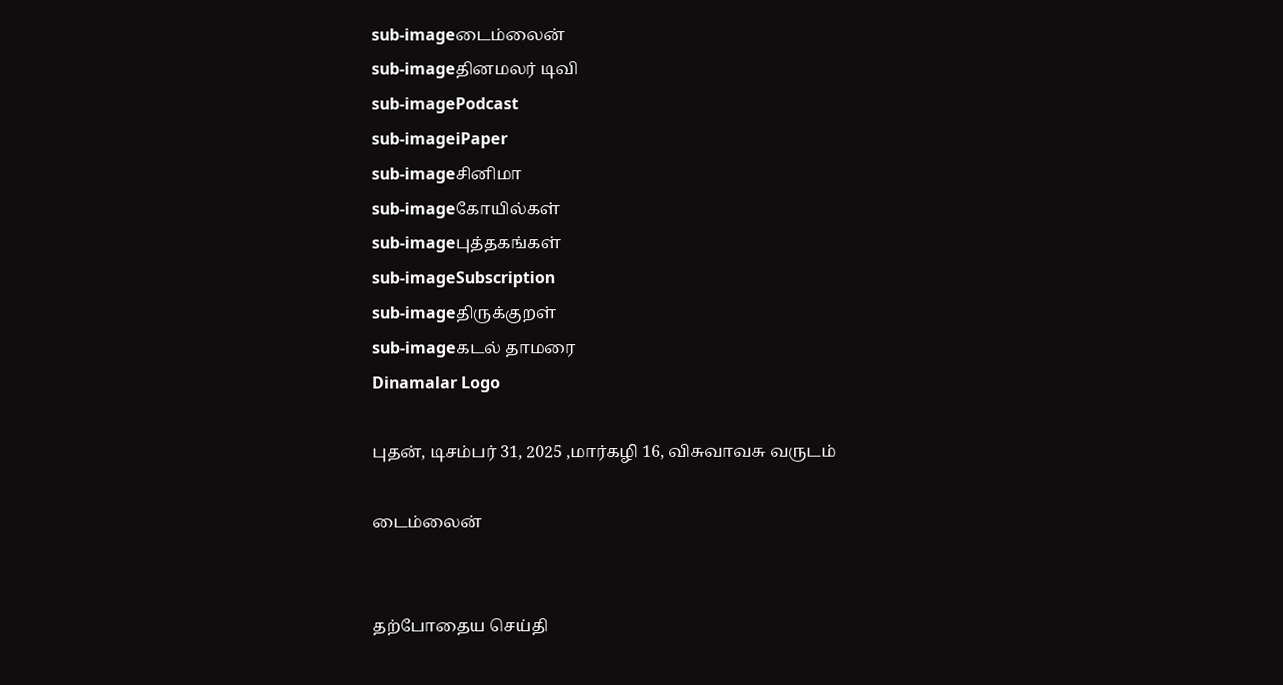sub-imageடைம்லைன்
sub-imageதினமலர் டிவி
sub-imagePodcast
sub-imageiPaper
sub-imageசினிமா
sub-imageகோயில்கள்
sub-imageபுத்தகங்கள்
sub-imageSubscription
sub-imageதிருக்குறள்
sub-imageகடல் தாமரை
Dinamalar Logo

புதன், டிசம்பர் 31, 2025 ,மார்கழி 16, விசுவாவசு வருடம்

டைம்லைன்


தற்போதைய செய்தி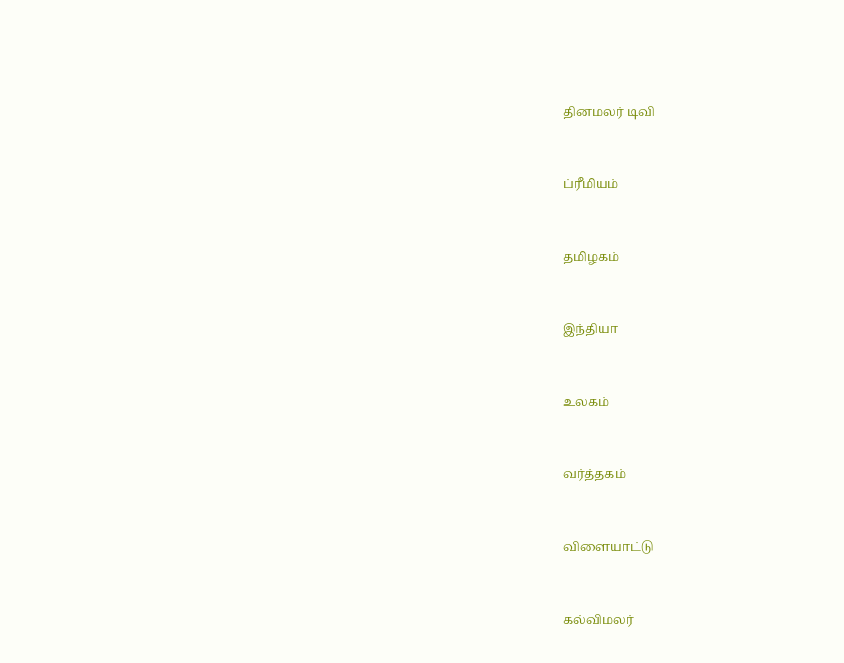தினமலர் டிவி


ப்ரீமியம்


தமிழகம்


இந்தியா


உலகம்


வர்த்தகம்


விளையாட்டு


கல்விமலர்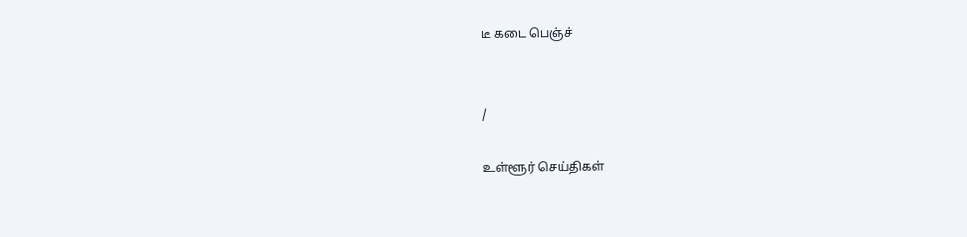டீ கடை பெஞ்ச்


/

உள்ளூர் செய்திகள்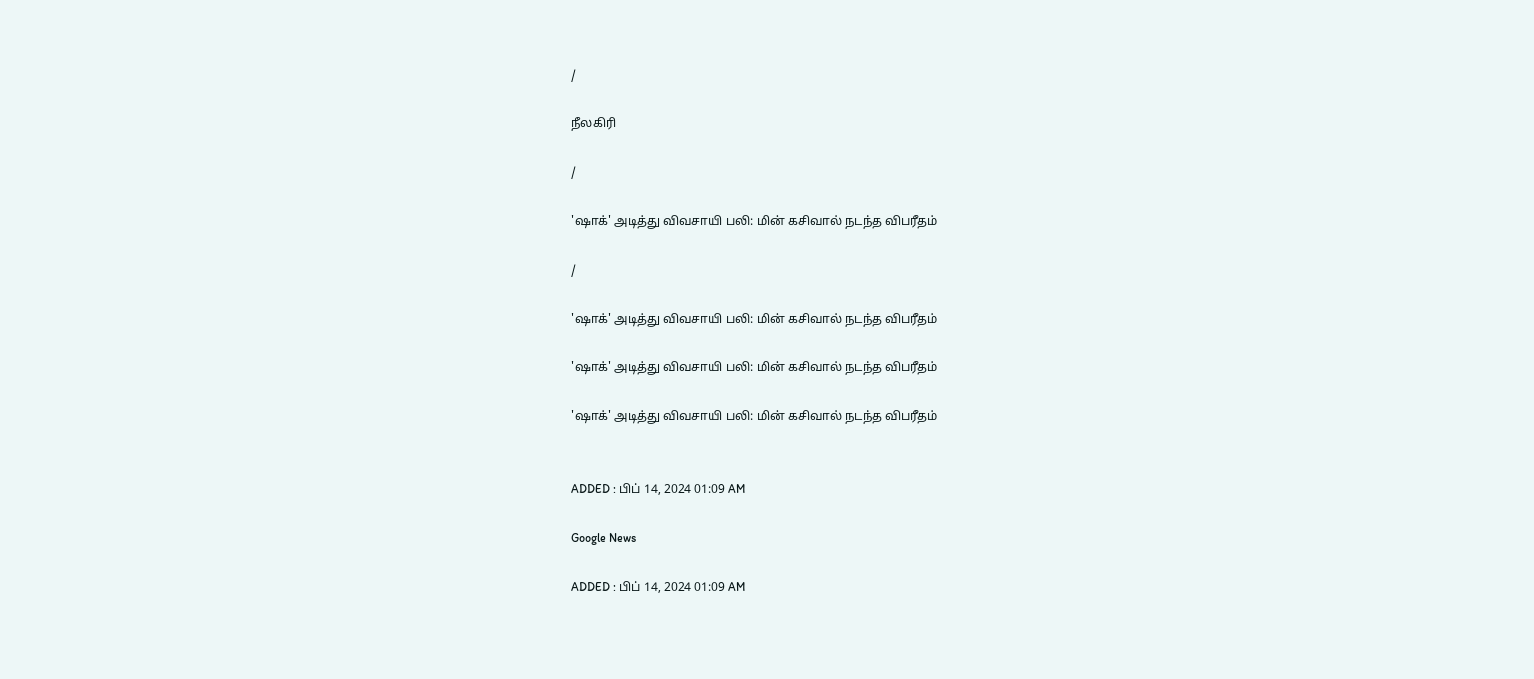/

நீலகிரி

/

'ஷாக்' அடித்து விவசாயி பலி: மின் கசிவால் நடந்த விபரீதம்

/

'ஷாக்' அடித்து விவசாயி பலி: மின் கசிவால் நடந்த விபரீதம்

'ஷாக்' அடித்து விவசாயி பலி: மின் கசிவால் நடந்த விபரீதம்

'ஷாக்' அடித்து விவசாயி பலி: மின் கசிவால் நடந்த விபரீதம்


ADDED : பிப் 14, 2024 01:09 AM

Google News

ADDED : பிப் 14, 2024 01:09 AM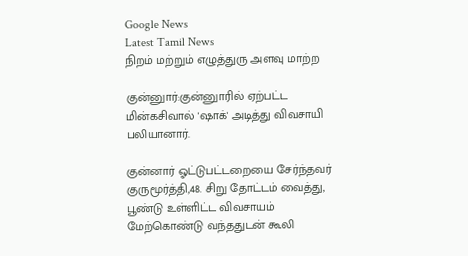Google News
Latest Tamil News
நிறம் மற்றும் எழுத்துரு அளவு மாற்ற

குன்னுார்:குன்னுாரில் ஏற்பட்ட மின்கசிவால் 'ஷாக்' அடித்து விவசாயி பலியானார்.

குன்னார் ஓட்டுபட்டறையை சேர்ந்தவர் குருமூர்த்தி,48. சிறு தோட்டம் வைத்து, பூண்டு உள்ளிட்ட விவசாயம் மேற்கொண்டு வந்ததுடன் கூலி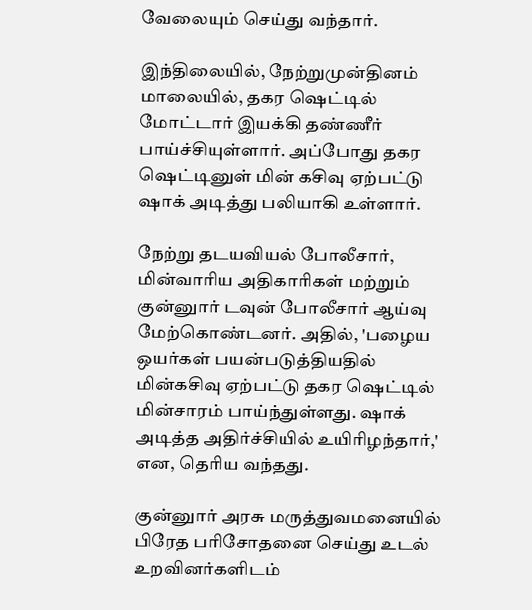வேலையும் செய்து வந்தார்.

இந்திலையில், நேற்றுமுன்தினம் மாலையில், தகர ஷெட்டில் மோட்டார் இயக்கி தண்ணீர் பாய்ச்சியுள்ளார். அப்போது தகர ஷெட்டினுள் மின் கசிவு ஏற்பட்டு ஷாக் அடித்து பலியாகி உள்ளார்.

நேற்று தடயவியல் போலீசார், மின்வாரிய அதிகாரிகள் மற்றும் குன்னுார் டவுன் போலீசார் ஆய்வு மேற்கொண்டனர். அதில், 'பழைய ஒயர்கள் பயன்படுத்தியதில் மின்கசிவு ஏற்பட்டு தகர ஷெட்டில் மின்சாரம் பாய்ந்துள்ளது. ஷாக் அடித்த அதிர்ச்சியில் உயிரிழந்தார்,' என, தெரிய வந்தது.

குன்னுார் அரசு மருத்துவமனையில் பிரேத பரிசோதனை செய்து உடல் உறவினர்களிடம்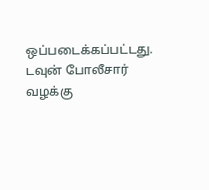ஒப்படைக்கப்பட்டது. டவுன் போலீசார் வழக்கு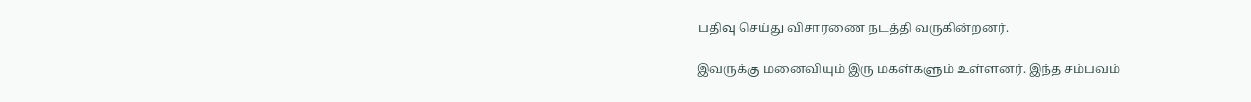பதிவு செய்து விசாரணை நடத்தி வருகின்றனர்.

இவருக்கு மனைவியும் இரு மகள்களும் உள்ளனர். இந்த சம்பவம்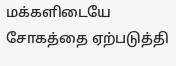மக்களிடையே சோகத்தை ஏற்படுத்தி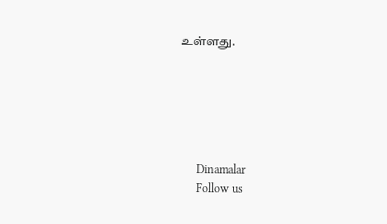உள்ளது.






      Dinamalar
      Follow us